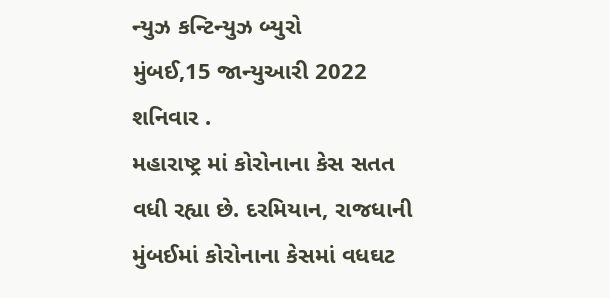ન્યુઝ કન્ટિન્યુઝ બ્યુરો
મુંબઈ,15 જાન્યુઆરી 2022
શનિવાર .
મહારાષ્ટ્ર માં કોરોનાના કેસ સતત વધી રહ્યા છે. દરમિયાન, રાજધાની મુંબઈમાં કોરોનાના કેસમાં વધઘટ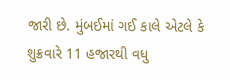જારી છે. મુંબઈમાં ગઈ કાલે એટલે કે શુક્રવારે 11 હજારથી વધુ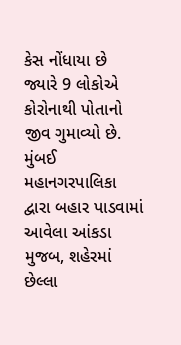કેસ નોંધાયા છે જ્યારે 9 લોકોએ કોરોનાથી પોતાનો જીવ ગુમાવ્યો છે.
મુંબઈ મહાનગરપાલિકા દ્વારા બહાર પાડવામાં આવેલા આંકડા મુજબ, શહેરમાં છેલ્લા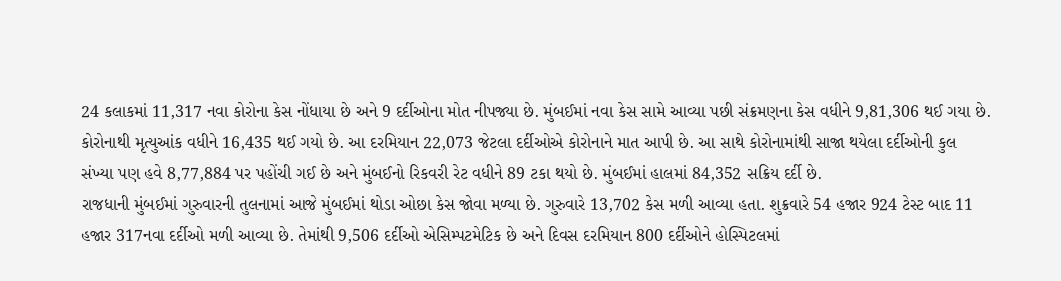24 કલાકમાં 11,317 નવા કોરોના કેસ નોંધાયા છે અને 9 દર્દીઓના મોત નીપજ્યા છે. મુંબઈમાં નવા કેસ સામે આવ્યા પછી સંક્રમણના કેસ વધીને 9,81,306 થઈ ગયા છે. કોરોનાથી મૃત્યુઆંક વધીને 16,435 થઈ ગયો છે. આ દરમિયાન 22,073 જેટલા દર્દીઓએ કોરોનાને માત આપી છે. આ સાથે કોરોનામાંથી સાજા થયેલા દર્દીઓની કુલ સંખ્યા પણ હવે 8,77,884 પર પહોંચી ગઈ છે અને મુંબઈનો રિકવરી રેટ વધીને 89 ટકા થયો છે. મુંબઈમાં હાલમાં 84,352 સક્રિય દર્દી છે.
રાજધાની મુંબઈમાં ગુરુવારની તુલનામાં આજે મુંબઈમાં થોડા ઓછા કેસ જોવા મળ્યા છે. ગુરુવારે 13,702 કેસ મળી આવ્યા હતા. શુક્રવારે 54 હજાર 924 ટેસ્ટ બાદ 11 હજાર 317નવા દર્દીઓ મળી આવ્યા છે. તેમાંથી 9,506 દર્દીઓ એસિમ્પટમેટિક છે અને દિવસ દરમિયાન 800 દર્દીઓને હોસ્પિટલમાં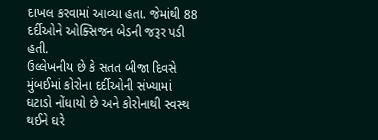દાખલ કરવામાં આવ્યા હતા. જેમાંથી 88 દર્દીઓને ઓક્સિજન બેડની જરૂર પડી હતી.
ઉલ્લેખનીય છે કે સતત બીજા દિવસે મુંબઈમાં કોરોના દર્દીઓની સંખ્યામાં ઘટાડો નોંધાયો છે અને કોરોનાથી સ્વસ્થ થઈને ઘરે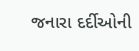જનારા દર્દીઓની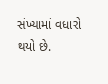સંખ્યામાં વધારો થયો છે.